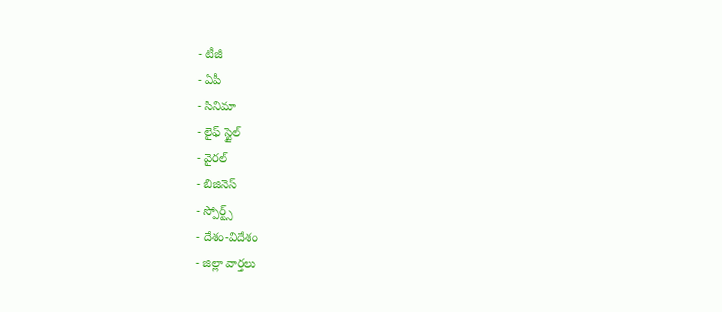- టీజీ
- ఏపీ
- సినిమా
- లైఫ్ స్టైల్
- వైరల్
- బిజినెస్
- స్పోర్ట్స్
- దేశం-విదేశం
- జిల్లా వార్తలు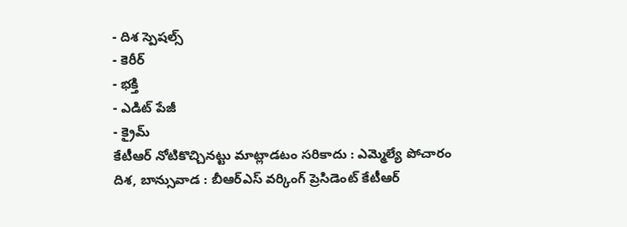- దిశ స్పెషల్స్
- కెరీర్
- భక్తి
- ఎడిట్ పేజీ
- క్రైమ్
కేటీఆర్ నోటికొచ్చినట్టు మాట్లాడటం సరికాదు : ఎమ్మెల్యే పోచారం
దిశ, బాన్సువాడ : బీఆర్ఎస్ వర్కింగ్ ప్రెసిడెంట్ కేటీఆర్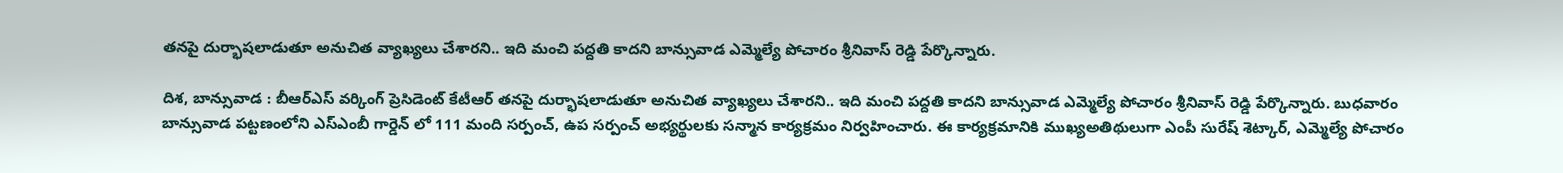తనపై దుర్భాషలాడుతూ అనుచిత వ్యాఖ్యలు చేశారని.. ఇది మంచి పద్దతి కాదని బాన్సువాడ ఎమ్మెల్యే పోచారం శ్రీనివాస్ రెడ్డి పేర్కొన్నారు.

దిశ, బాన్సువాడ : బీఆర్ఎస్ వర్కింగ్ ప్రెసిడెంట్ కేటీఆర్ తనపై దుర్భాషలాడుతూ అనుచిత వ్యాఖ్యలు చేశారని.. ఇది మంచి పద్దతి కాదని బాన్సువాడ ఎమ్మెల్యే పోచారం శ్రీనివాస్ రెడ్డి పేర్కొన్నారు. బుధవారం బాన్సువాడ పట్టణంలోని ఎస్ఎంబీ గార్డెన్ లో 111 మంది సర్పంచ్, ఉప సర్పంచ్ అభ్యర్థులకు సన్మాన కార్యక్రమం నిర్వహించారు. ఈ కార్యక్రమానికి ముఖ్యఅతిథులుగా ఎంపీ సురేష్ శెట్కార్, ఎమ్మెల్యే పోచారం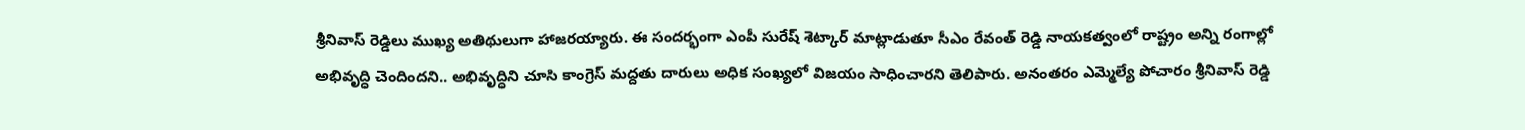శ్రీనివాస్ రెడ్డిలు ముఖ్య అతిథులుగా హాజరయ్యారు. ఈ సందర్భంగా ఎంపీ సురేష్ శెట్కార్ మాట్లాడుతూ సీఎం రేవంత్ రెడ్డి నాయకత్వంలో రాష్ట్రం అన్ని రంగాల్లో అభివృద్ధి చెందిందని.. అభివృద్ధిని చూసి కాంగ్రెస్ మద్దతు దారులు అధిక సంఖ్యలో విజయం సాధించారని తెలిపారు. అనంతరం ఎమ్మెల్యే పోచారం శ్రీనివాస్ రెడ్డి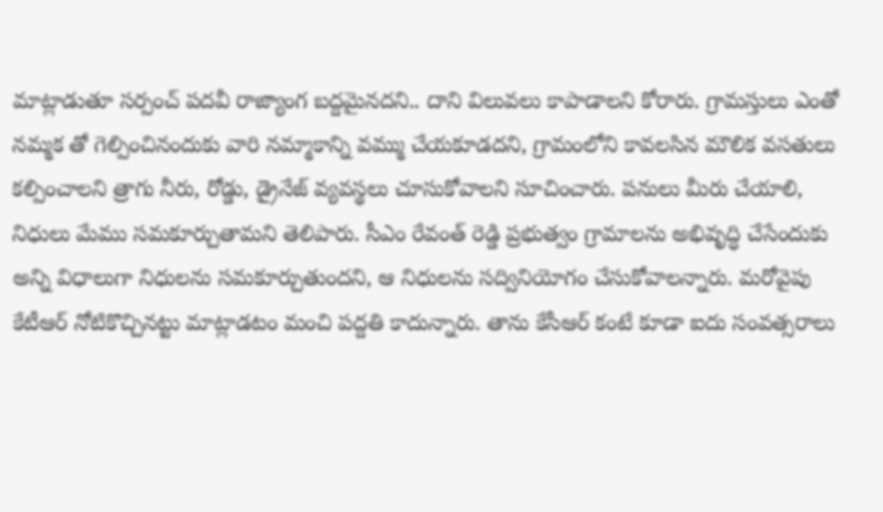మాట్లాడుతూ సర్పంచ్ పదవీ రాజ్యాంగ బద్దమైనదని.. దాని విలువలు కాపాడాలని కోరారు. గ్రామస్తులు ఎంతో నమ్మక తో గెల్పించినందుకు వారి నమ్మాకాన్ని వమ్ము చేయకూడదని, గ్రామంలోని కావలసిన మౌలిక వసతులు కల్పించాలని త్రాగు నీరు, రోడ్డు, డ్రైనేజ్ వ్యవస్థలు చూసుకోవాలని సూచించారు. పనులు మీరు చేయాలి, నిధులు మేము సమకూర్చుతామని తెలిపారు. సీఎం రేవంత్ రెడ్డి ప్రభుత్వం గ్రామాలను అభివృద్ధి చేసేందుకు అన్ని విధాలుగా నిధులను సమకూర్చుతుందని, ఆ నిధులను సద్వినియోగం చేసుకోవాలన్నారు. మరోవైపు కేటీఆర్ నోటికొచ్చినట్టు మాట్లాడటం మంచి పద్దతి కాదున్నారు. తాను కేసీఆర్ కంటే కూడా ఐదు సంవత్సరాలు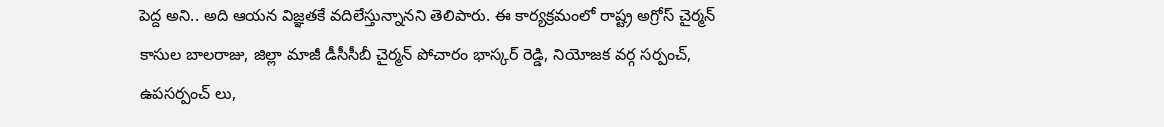పెద్ద అని.. అది ఆయన విజ్ఞతకే వదిలేస్తున్నానని తెలిపారు. ఈ కార్యక్రమంలో రాష్ట్ర అగ్రోస్ చైర్మన్ కాసుల బాలరాజు, జిల్లా మాజీ డీసీసీబీ చైర్మన్ పోచారం భాస్కర్ రెడ్డి, నియోజక వర్గ సర్పంచ్, ఉపసర్పంచ్ లు,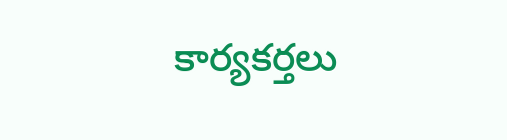కార్యకర్తలు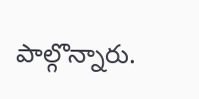పాల్గొన్నారు.